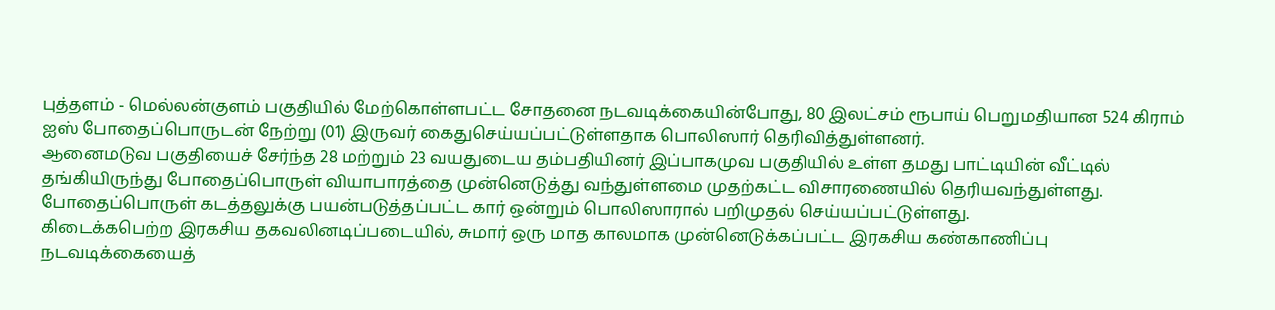புத்தளம் - மெல்லன்குளம் பகுதியில் மேற்கொள்ளபட்ட சோதனை நடவடிக்கையின்போது, 80 இலட்சம் ரூபாய் பெறுமதியான 524 கிராம் ஐஸ் போதைப்பொருடன் நேற்று (01) இருவர் கைதுசெய்யப்பட்டுள்ளதாக பொலிஸார் தெரிவித்துள்ளனர்.
ஆனைமடுவ பகுதியைச் சேர்ந்த 28 மற்றும் 23 வயதுடைய தம்பதியினர் இப்பாகமுவ பகுதியில் உள்ள தமது பாட்டியின் வீட்டில் தங்கியிருந்து போதைப்பொருள் வியாபாரத்தை முன்னெடுத்து வந்துள்ளமை முதற்கட்ட விசாரணையில் தெரியவந்துள்ளது.
போதைப்பொருள் கடத்தலுக்கு பயன்படுத்தப்பட்ட கார் ஒன்றும் பொலிஸாரால் பறிமுதல் செய்யப்பட்டுள்ளது.
கிடைக்கபெற்ற இரகசிய தகவலினடிப்படையில், சுமார் ஒரு மாத காலமாக முன்னெடுக்கப்பட்ட இரகசிய கண்காணிப்பு நடவடிக்கையைத்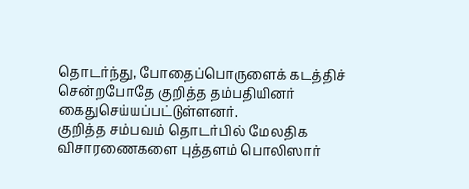தொடர்ந்து, போதைப்பொருளைக் கடத்திச் சென்றபோதே குறித்த தம்பதியினர் கைதுசெய்யப்பட்டுள்ளனர்.
குறித்த சம்பவம் தொடர்பில் மேலதிக விசாரணைகளை புத்தளம் பொலிஸார்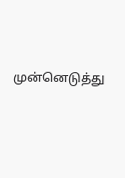முன்னெடுத்து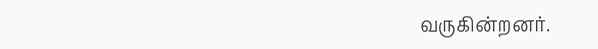வருகின்றனர்.